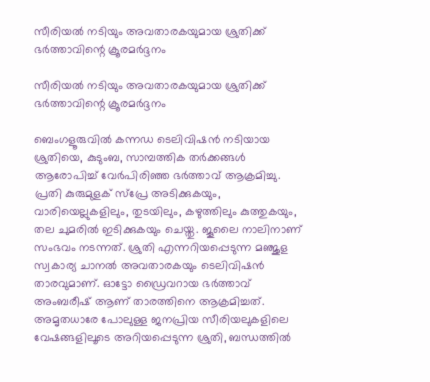സീരിയൽ നടിയും അവതാരകയുമായ ശ്രുതിക്ക് ഭർത്താവിന്റെ ക്രൂരമർദ്ദനം

സീരിയൽ നടിയും അവതാരകയുമായ ശ്രുതിക്ക് ഭർത്താവിന്റെ ക്രൂരമർദ്ദനം

ബെംഗളൂരുവിൽ കന്നഡ ടെലിവിഷൻ നടിയായ ശ്രുതിയെ, കുടുംബ, സാമ്പത്തിക തർക്കങ്ങൾ ആരോപിച്ച് വേർപിരിഞ്ഞ ഭർത്താവ് ആക്രമിച്ചു. പ്രതി കുരുമുളക് സ്പ്രേ അടിക്കുകയും, വാരിയെല്ലുകളിലും, തുടയിലും, കഴുത്തിലും കുത്തുകയും, തല ചുമരിൽ ഇടിക്കുകയും ചെയ്തു. ജൂലൈ നാലിനാണ് സംഭവം നടന്നത്. ശ്രുതി എന്നറിയപ്പെടുന്ന മഞ്ജുള സ്വകാര്യ ചാനൽ അവതാരകയും ടെലിവിഷൻ താരവുമാണ്. ഓട്ടോ ഡ്രൈവറായ ഭർത്താവ് അംബരീഷ് ആണ് താരത്തിനെ ആക്രമിച്ചത്. അമൃതധാരേ പോലുള്ള ജനപ്രിയ സീരിയലുകളിലെ വേഷങ്ങളിലൂടെ അറിയപ്പെടുന്ന ശ്രുതി, ബന്ധത്തിൽ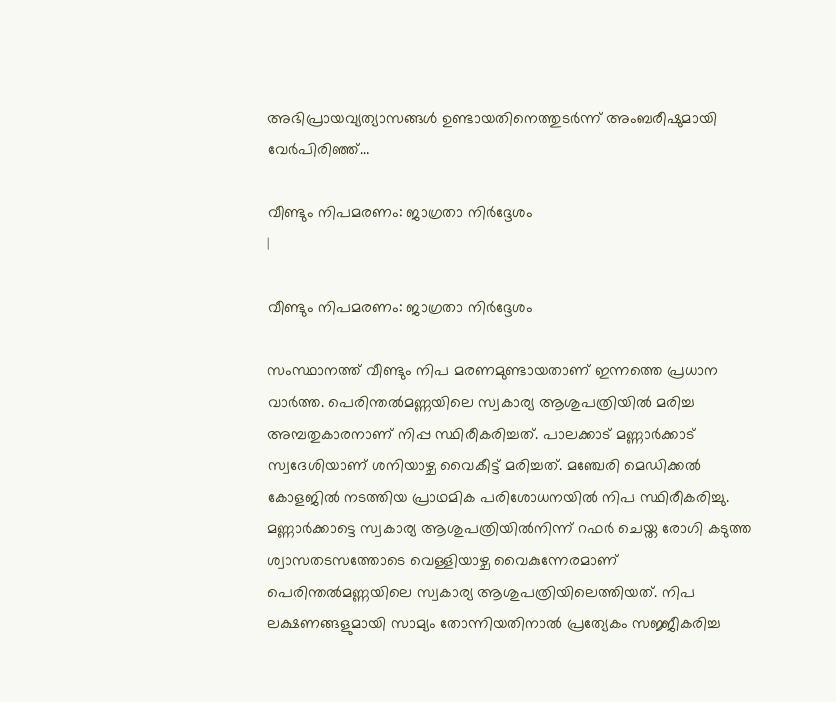അഭിപ്രായവ്യത്യാസങ്ങൾ ഉണ്ടായതിനെത്തുടർന്ന് അംബരീഷുമായി വേർപിരിഞ്ഞ്…

വീണ്ടും നിപമരണം: ജാഗ്രതാ നിർദ്ദേശം
|

വീണ്ടും നിപമരണം: ജാഗ്രതാ നിർദ്ദേശം

സംസ്ഥാനത്ത് വീണ്ടും നിപ മരണമുണ്ടായതാണ് ഇന്നത്തെ പ്രധാന വാര്‍ത്ത. പെരിന്തല്‍മണ്ണയിലെ സ്വകാര്യ ആശുപത്രിയില്‍ മരിച്ച അമ്പതുകാരനാണ് നിപ്പ സ്ഥിരീകരിച്ചത്. പാലക്കാട് മണ്ണാര്‍ക്കാട് സ്വദേശിയാണ് ശനിയാഴ്ച വൈകീട്ട് മരിച്ചത്. മഞ്ചേരി മെഡിക്കല്‍ കോളജില്‍ നടത്തിയ പ്രാഥമിക പരിശോധനയില്‍ നിപ സ്ഥിരീകരിച്ചു. മണ്ണാര്‍ക്കാട്ടെ സ്വകാര്യ ആശുപത്രിയില്‍നിന്ന് റഫര്‍ ചെയ്ത രോഗി കടുത്ത ശ്വാസതടസത്തോടെ വെള്ളിയാഴ്ച വൈകുന്നേരമാണ് പെരിന്തല്‍മണ്ണയിലെ സ്വകാര്യ ആശുപത്രിയിലെത്തിയത്. നിപ ലക്ഷണങ്ങളുമായി സാമ്യം തോന്നിയതിനാല്‍ പ്രത്യേകം സജ്ജീകരിച്ച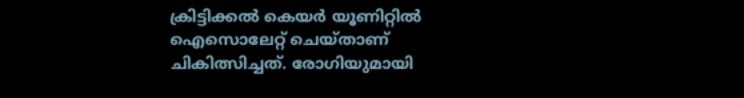ക്രിട്ടിക്കല്‍ കെയര്‍ യൂണിറ്റില്‍ ഐസൊലേറ്റ് ചെയ്താണ് ചികിത്സിച്ചത്. രോഗിയുമായി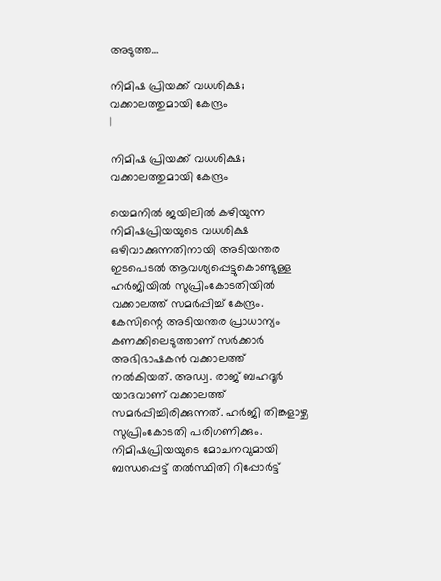അടുത്ത…

നിമിഷ പ്രിയക്ക് വധശിക്ഷ; വക്കാലത്തുമായി കേന്ദ്രം
|

നിമിഷ പ്രിയക്ക് വധശിക്ഷ; വക്കാലത്തുമായി കേന്ദ്രം

യെമനില്‍ ജയിലില്‍ കഴിയുന്ന നിമിഷപ്രിയയുടെ വധശിക്ഷ ഒഴിവാക്കുന്നതിനായി അടിയന്തര ഇടപെടല്‍ ആവശ്യപ്പെട്ടുകൊണ്ടുള്ള ഹര്‍ജിയില്‍ സുപ്രിംകോടതിയില്‍ വക്കാലത്ത് സമര്‍പ്പിച്ച് കേന്ദ്രം. കേസിന്റെ അടിയന്തര പ്രാധാന്യം കണക്കിലെടുത്താണ് സര്‍ക്കാര്‍ അഭിഭാഷകന്‍ വക്കാലത്ത് നൽകിയത്. അഡ്വ. രാജ് ബഹദൂര്‍ യാദവാണ് വക്കാലത്ത് സമര്‍പ്പിച്ചിരിക്കുന്നത്. ഹര്‍ജി തിങ്കളാഴ്ച സുപ്രിംകോടതി പരിഗണിക്കും. നിമിഷപ്രിയയുടെ മോചനവുമായി ബന്ധപ്പെട്ട് തല്‍സ്ഥിതി റിപ്പോര്‍ട്ട്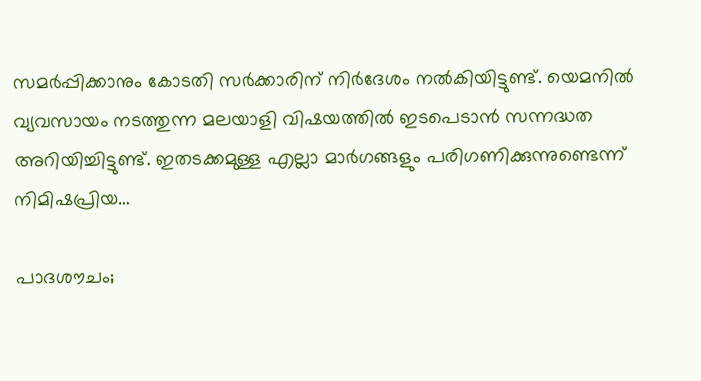സമര്‍പ്പിക്കാനും കോടതി സര്‍ക്കാരിന് നിര്‍ദേശം നല്‍കിയിട്ടുണ്ട്. യെമനില്‍ വ്യവസായം നടത്തുന്ന മലയാളി വിഷയത്തില്‍ ഇടപെടാന്‍ സന്നദ്ധത അറിയിച്ചിട്ടുണ്ട്. ഇതടക്കമുള്ള എല്ലാ മാര്‍ഗങ്ങളും പരിഗണിക്കുന്നുണ്ടെന്ന് നിമിഷപ്രിയ…

പാദശൗചം;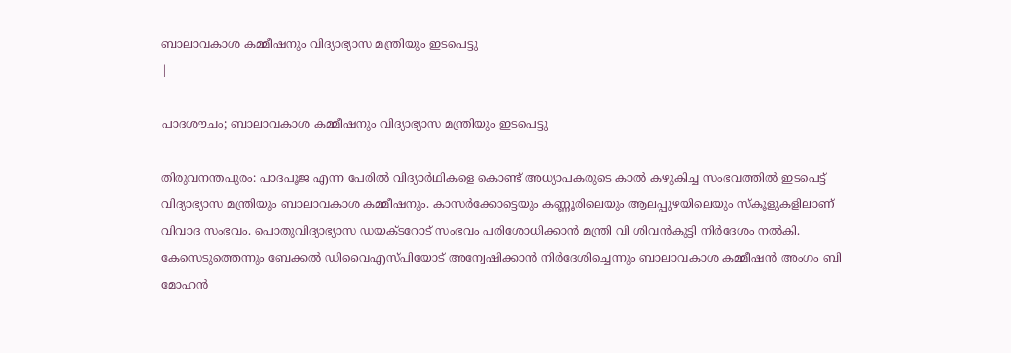ബാലാവകാശ കമ്മീഷനും വിദ്യാഭ്യാസ മന്ത്രിയും ഇടപെട്ടു
|

പാദശൗചം; ബാലാവകാശ കമ്മീഷനും വിദ്യാഭ്യാസ മന്ത്രിയും ഇടപെട്ടു

തിരുവനന്തപുരം: പാദപൂജ എന്ന പേരില്‍ വിദ്യാര്‍ഥികളെ കൊണ്ട് അധ്യാപകരുടെ കാല്‍ കഴുകിച്ച സംഭവത്തില്‍ ഇടപെട്ട് വിദ്യാഭ്യാസ മന്ത്രിയും ബാലാവകാശ കമ്മീഷനും. കാസര്‍ക്കോട്ടെയും കണ്ണൂരിലെയും ആലപ്പുഴയിലെയും സ്‌കൂളുകളിലാണ് വിവാദ സംഭവം. പൊതുവിദ്യാഭ്യാസ ഡയക്ടറോട് സംഭവം പരിശോധിക്കാന്‍ മന്ത്രി വി ശിവന്‍കുട്ടി നിര്‍ദേശം നല്‍കി. കേസെടുത്തെന്നും ബേക്കല്‍ ഡിവൈഎസ്പിയോട് അന്വേഷിക്കാന്‍ നിര്‍ദേശിച്ചെന്നും ബാലാവകാശ കമ്മീഷന്‍ അംഗം ബി മോഹന്‍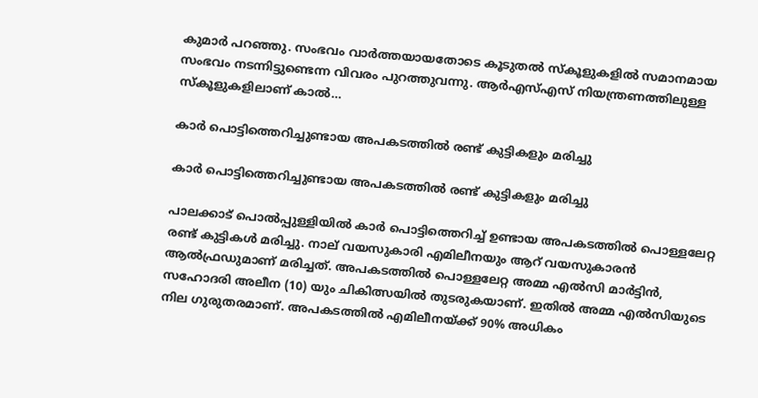കുമാര്‍ പറഞ്ഞു. സംഭവം വാര്‍ത്തയായതോടെ കൂടുതല്‍ സ്‌കൂളുകളില്‍ സമാനമായ സംഭവം നടന്നിട്ടുണ്ടെന്ന വിവരം പുറത്തുവന്നു. ആര്‍എസ്എസ് നിയന്ത്രണത്തിലുള്ള സ്‌കൂളുകളിലാണ് കാല്‍…

കാർ പൊട്ടിത്തെറിച്ചുണ്ടായ അപകടത്തിൽ രണ്ട് കുട്ടികളും മരിച്ചു

കാർ പൊട്ടിത്തെറിച്ചുണ്ടായ അപകടത്തിൽ രണ്ട് കുട്ടികളും മരിച്ചു

പാലക്കാട്‌ പൊല്‍പ്പുള്ളിയിൽ കാർ പൊട്ടിത്തെറിച്ച് ഉണ്ടായ അപകടത്തിൽ പൊള്ളലേറ്റ രണ്ട് കുട്ടികൾ മരിച്ചു. നാല് വയസുകാരി എമിലീനയും ആറ് വയസുകാരൻ ആൽഫ്രഡുമാണ് മരിച്ചത്. അപകടത്തിൽ പൊള്ളലേറ്റ അമ്മ എൽസി മാര്‍ട്ടിന്‍, സഹോദരി അലീന (10) യും ചികിത്സയില്‍ തുടരുകയാണ്. ഇതിൽ അമ്മ എൽസിയുടെ നില ഗുരുതരമാണ്. അപകടത്തിൽ എമിലീനയ്ക്ക് 90% അധികം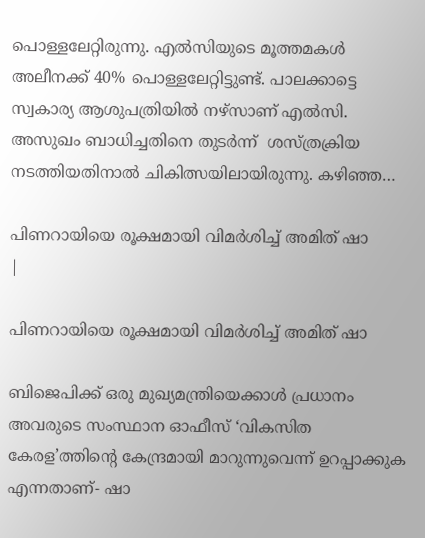പൊള്ളലേറ്റിരുന്നു. എൽസിയുടെ മൂത്തമകൾ അലീനക്ക് 40% പൊള്ളലേറ്റിട്ടുണ്ട്. പാലക്കാട്ടെ സ്വകാര്യ ആശുപത്രിയില്‍ നഴ്സാണ് എൽസി. അസുഖം ബാധിച്ചതിനെ തുടർന്ന്  ശസ്ത്രക്രിയ നടത്തിയതിനാൽ ചികിത്സയിലായിരുന്നു. കഴിഞ്ഞ…

പിണറായിയെ രൂക്ഷമായി വിമർശിച്ച് അമിത് ഷാ
|

പിണറായിയെ രൂക്ഷമായി വിമർശിച്ച് അമിത് ഷാ

ബിജെപിക്ക് ഒരു മുഖ്യമന്ത്രിയെക്കാൾ പ്രധാനം അവരുടെ സംസ്ഥാന ഓഫീസ് ‘വികസിത കേരള’ത്തിന്റെ കേന്ദ്രമായി മാറുന്നുവെന്ന് ഉറപ്പാക്കുക എന്നതാണ്- ഷാ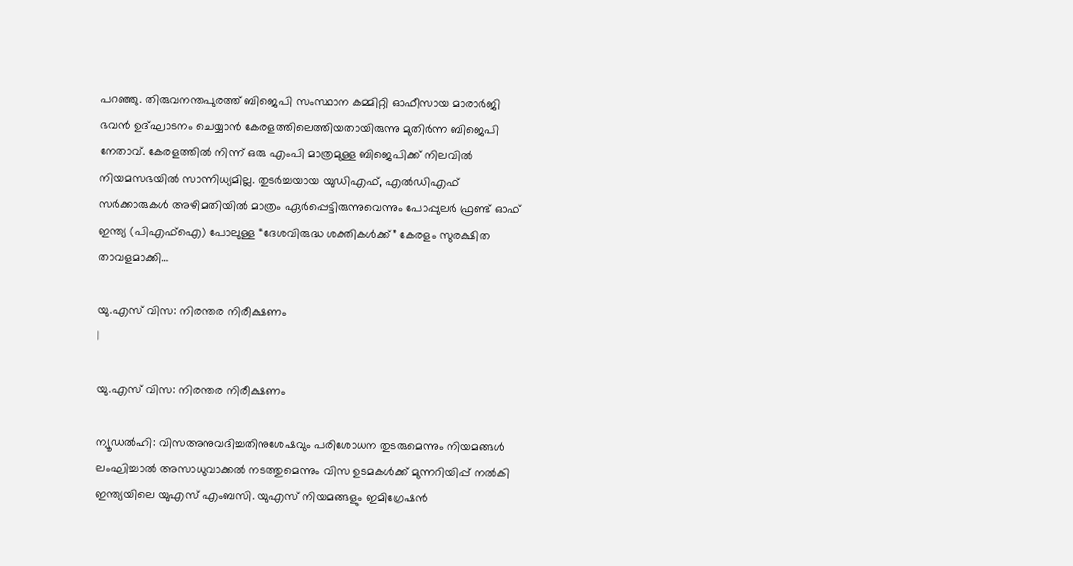പറഞ്ഞു. തിരുവനന്തപുരത്ത് ബിജെപി സംസ്ഥാന കമ്മിറ്റി ഓഫീസായ മാരാർജി ഭവൻ ഉദ്ഘാടനം ചെയ്യാൻ കേരളത്തിലെത്തിയതായിരുന്നു മുതിർന്ന ബിജെപി നേതാവ്. കേരളത്തിൽ നിന്ന് ഒരു എംപി മാത്രമുള്ള ബിജെപിക്ക് നിലവിൽ നിയമസഭയിൽ സാന്നിധ്യമില്ല. തുടർച്ചയായ യുഡിഎഫ്, എൽഡിഎഫ് സർക്കാരുകൾ അഴിമതിയിൽ മാത്രം ഏർപ്പെട്ടിരുന്നുവെന്നും പോപ്പുലർ ഫ്രണ്ട് ഓഫ് ഇന്ത്യ (പിഎഫ്ഐ) പോലുള്ള “ദേശവിരുദ്ധ ശക്തികൾക്ക്” കേരളം സുരക്ഷിത താവളമാക്കി…

യു.എസ് വിസ: നിരന്തര നിരീക്ഷണം
|

യു.എസ് വിസ: നിരന്തര നിരീക്ഷണം

ന്യൂഡൽഹി: വിസഅനുവദിച്ചതിനുശേഷവും പരിശോധന തുടരുമെന്നും നിയമങ്ങൾ ലംഘിച്ചാൽ അസാധുവാക്കൽ നടത്തുമെന്നും വിസ ഉടമകൾക്ക് മുന്നറിയിപ്പ് നൽകി ഇന്ത്യയിലെ യുഎസ് എംബസി. യുഎസ് നിയമങ്ങളും ഇമിഗ്രേഷൻ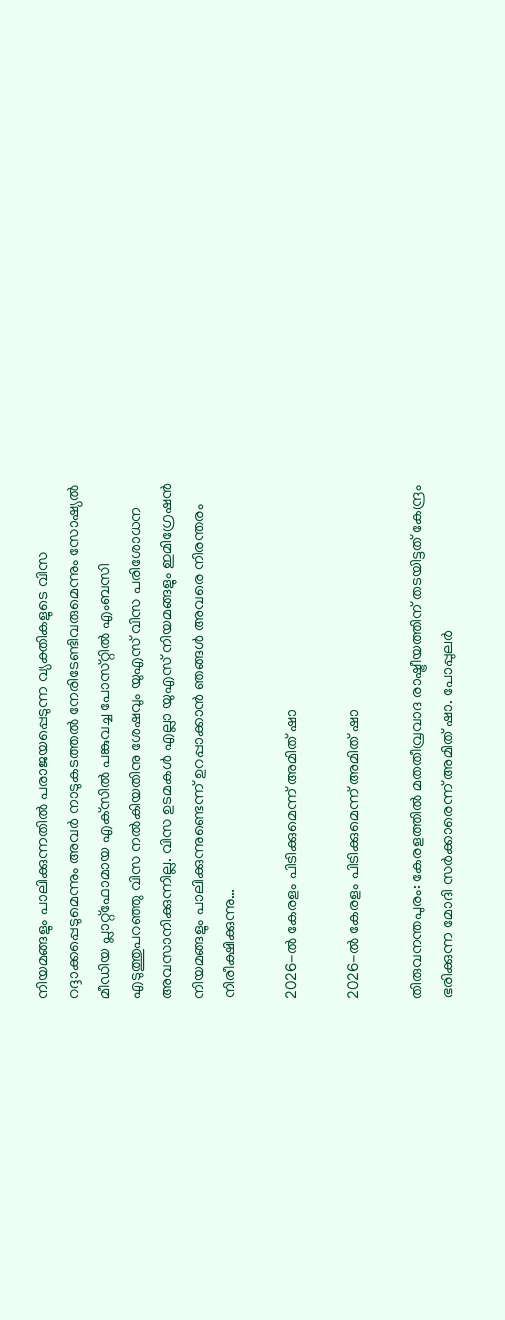നിയമങ്ങളും പാലിക്കുന്നതിൽ പരാജയപ്പെടുന്ന വ്യക്തികളുടെ വിസ റദ്ദാക്കപ്പെടുമെന്നും അവർ നാടുകടത്തൽ നേരിടേണ്ടിവരുമെന്നും സോഷ്യൽ മീഡിയ പ്ലാറ്റ്‌ഫോമായ എക്‌സിൽ പങ്കുവച്ച പോസ്‌റ്റിൽ എംബസി എടുത്തുപറഞ്ഞു വിസ നൽകിയതിനു ശേഷവും യുഎസ് വിസ പരിശോധന അവസാനിക്കുന്നില്ല. വിസ ഉടമകൾ എല്ലാ യുഎസ് നിയമങ്ങളും ഇമിഗ്രേഷൻ നിയമങ്ങളും പാലിക്കുന്നുണ്ടെന്ന് ഉറപ്പാക്കാൻ ഞങ്ങൾ അവരെ നിരന്തരം നിരീക്ഷിക്കുന്നു…

2026-ൽ കേരളം പിടിക്കുമെന്ന് അമിത് ഷാ

2026-ൽ കേരളം പിടിക്കുമെന്ന് അമിത് ഷാ

തിരുവനന്തപുരം: കേരളത്തിൽ മതതീവ്രവാദ രാഷ്ട്രീയത്തിന് തടയിട്ടത് കേന്ദ്രം ഭരിക്കുന്ന മോദി സർക്കാരെന്ന് അമിത് ഷാ. പോപ്പുലർ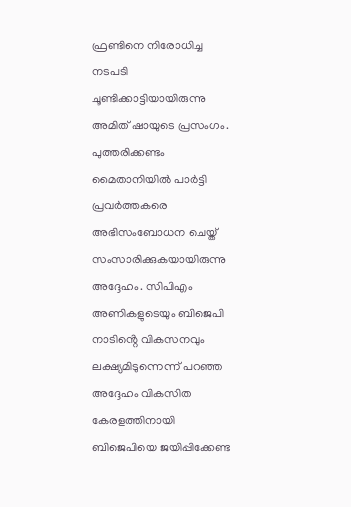ഫ്രണ്ടിനെ നിരോധിച്ച നടപടി ചൂണ്ടിക്കാട്ടിയായിരുന്നു അമിത് ഷായുടെ പ്രസംഗം. പുത്തരിക്കണ്ടം മൈതാനിയിൽ പാർട്ടി പ്രവർത്തകരെ അഭിസംബോധന ചെയ്ത് സംസാരിക്കുകയായിരുന്നു അദ്ദേഹം. സിപിഎം അണികളുടെയും ബിജെപി നാടിൻ്റെ വികസനവും ലക്ഷ്യമിടുന്നെന്ന് പറഞ്ഞ അദ്ദേഹം വികസിത കേരളത്തിനായി ബിജെപിയെ ജയിപ്പിക്കേണ്ട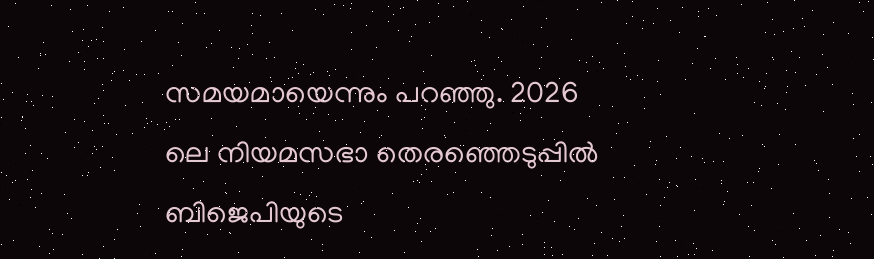സമയമായെന്നും പറഞ്ഞു. 2026 ലെ നിയമസഭാ തെരഞ്ഞെടുപ്പിൽ ബിജെപിയുടെ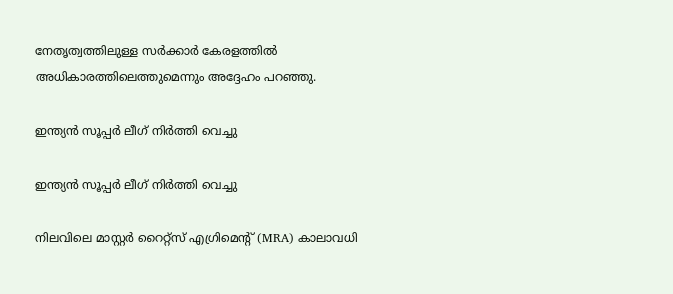നേതൃത്വത്തിലുള്ള സർക്കാർ കേരളത്തിൽ അധികാരത്തിലെത്തുമെന്നും അദ്ദേഹം പറഞ്ഞു.

ഇന്ത്യൻ സൂപ്പർ ലീഗ് നിർത്തി വെച്ചു

ഇന്ത്യൻ സൂപ്പർ ലീഗ് നിർത്തി വെച്ചു

നിലവിലെ മാസ്റ്റർ റൈറ്റ്സ് എഗ്രിമെന്റ് (MRA) കാലാവധി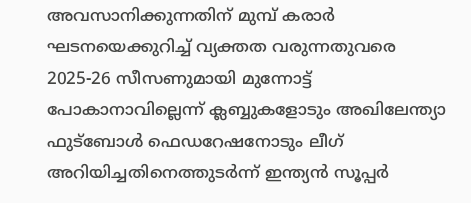അവസാനിക്കുന്നതിന് മുമ്പ് കരാർ ഘടനയെക്കുറിച്ച് വ്യക്തത വരുന്നതുവരെ 2025-26 സീസണുമായി മുന്നോട്ട് പോകാനാവില്ലെന്ന് ക്ലബ്ബുകളോടും അഖിലേന്ത്യാ ഫുട്ബോൾ ഫെഡറേഷനോടും ലീഗ് അറിയിച്ചതിനെത്തുടർന്ന് ഇന്ത്യൻ സൂപ്പർ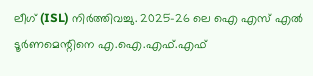ലീഗ് (ISL) നിർത്തിവച്ചു. 2025–26 ലെ ഐ എസ് എൽ ടൂർണമെന്റിനെ എ.ഐ.എഫ്.എഫ്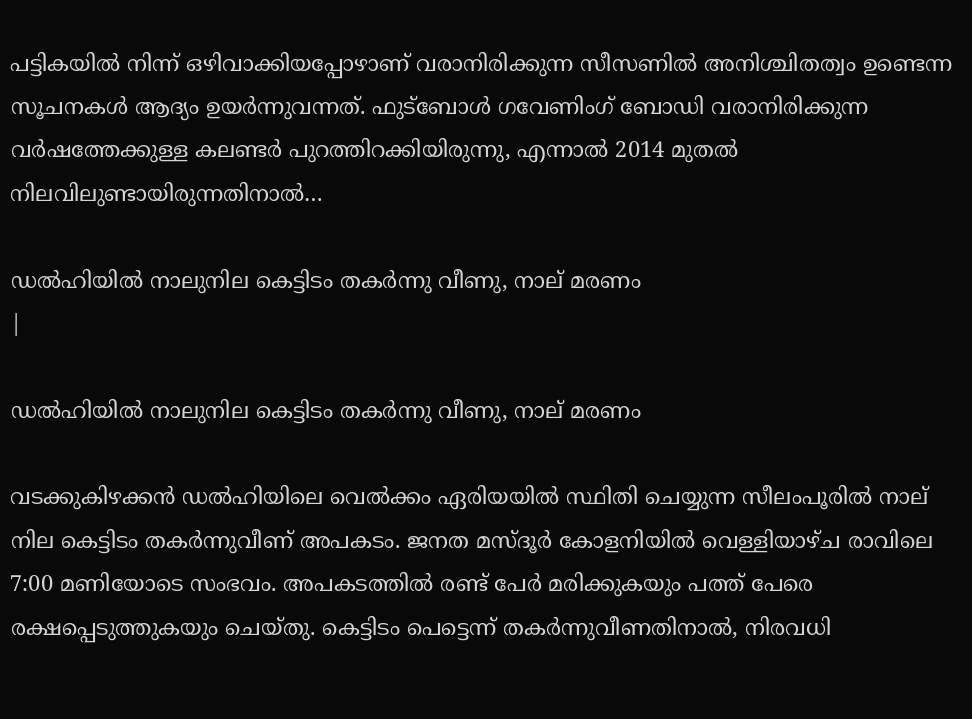പട്ടികയിൽ നിന്ന് ഒഴിവാക്കിയപ്പോഴാണ് വരാനിരിക്കുന്ന സീസണിൽ അനിശ്ചിതത്വം ഉണ്ടെന്ന സൂചനകൾ ആദ്യം ഉയർന്നുവന്നത്. ഫുട്ബോൾ ഗവേണിംഗ് ബോഡി വരാനിരിക്കുന്ന വർഷത്തേക്കുള്ള കലണ്ടർ പുറത്തിറക്കിയിരുന്നു, എന്നാൽ 2014 മുതൽ നിലവിലുണ്ടായിരുന്നതിനാൽ…

ഡൽഹിയിൽ നാലുനില കെട്ടിടം തകർന്നു വീണു, നാല് മരണം
|

ഡൽഹിയിൽ നാലുനില കെട്ടിടം തകർന്നു വീണു, നാല് മരണം

വടക്കുകിഴക്കൻ ഡൽഹിയിലെ വെൽക്കം ഏരിയയിൽ സ്ഥിതി ചെയ്യുന്ന സീലംപൂരിൽ നാല് നില കെട്ടിടം തകർന്നുവീണ് അപകടം. ജനത മസ്ദൂർ കോളനിയിൽ വെള്ളിയാഴ്ച രാവിലെ 7:00 മണിയോടെ സംഭവം. അപകടത്തിൽ രണ്ട് പേർ മരിക്കുകയും പത്ത് പേരെ രക്ഷപ്പെടുത്തുകയും ചെയ്തു. കെട്ടിടം പെട്ടെന്ന് തകർന്നുവീണതിനാൽ, നിരവധി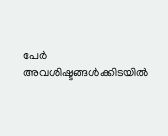പേർ അവശിഷ്ടങ്ങൾക്കിടയിൽ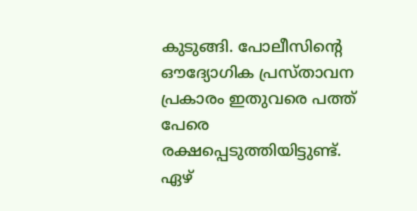കുടുങ്ങി. പോലീസിന്റെ ഔദ്യോഗിക പ്രസ്താവന പ്രകാരം ഇതുവരെ പത്ത് പേരെ രക്ഷപ്പെടുത്തിയിട്ടുണ്ട്. ഏഴ്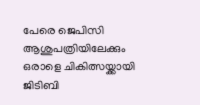പേരെ ജെപിസി ആശുപത്രിയിലേക്കും ഒരാളെ ചികിത്സയ്ക്കായി ജിടിബി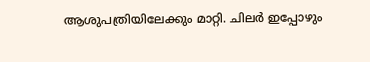ആശുപത്രിയിലേക്കും മാറ്റി. ചിലർ ഇപ്പോഴും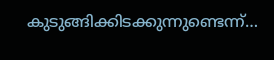കുടുങ്ങിക്കിടക്കുന്നുണ്ടെന്ന്…